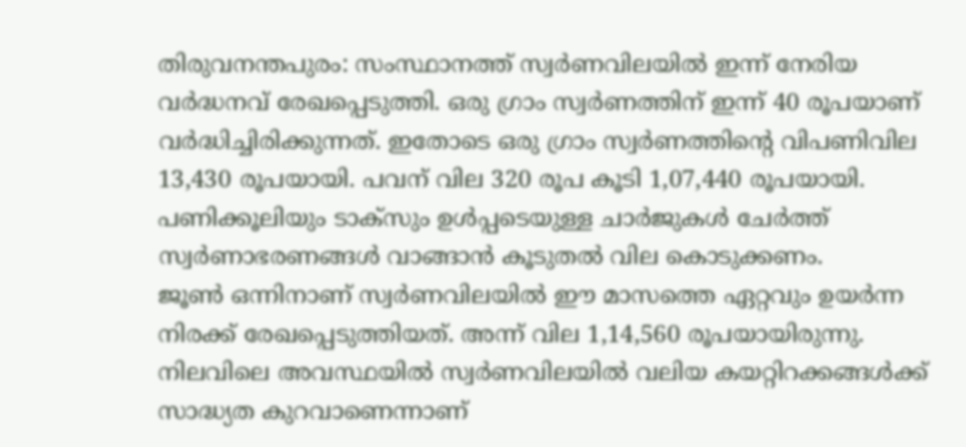തിരുവനന്തപുരം: സംസ്ഥാനത്ത് സ്വർണവിലയിൽ ഇന്ന് നേരിയ വർദ്ധനവ് രേഖപ്പെടുത്തി. ഒരു ഗ്രാം സ്വർണത്തിന് ഇന്ന് 40 രൂപയാണ് വർദ്ധിച്ചിരിക്കുന്നത്. ഇതോടെ ഒരു ഗ്രാം സ്വർണത്തിന്റെ വിപണിവില 13,430 രൂപയായി. പവന് വില 320 രൂപ കൂടി 1,07,440 രൂപയായി. പണിക്കൂലിയും ടാക്സും ഉൾപ്പടെയുള്ള ചാർജുകൾ ചേർത്ത് സ്വർണാഭരണങ്ങൾ വാങ്ങാൻ കൂടുതൽ വില കൊടുക്കണം.
ജൂൺ ഒന്നിനാണ് സ്വർണവിലയിൽ ഈ മാസത്തെ ഏറ്റവും ഉയർന്ന നിരക്ക് രേഖപ്പെടുത്തിയത്. അന്ന് വില 1,14,560 രൂപയായിരുന്നു. നിലവിലെ അവസ്ഥയിൽ സ്വർണവിലയിൽ വലിയ കയറ്റിറക്കങ്ങൾക്ക് സാദ്ധ്യത കുറവാണെന്നാണ്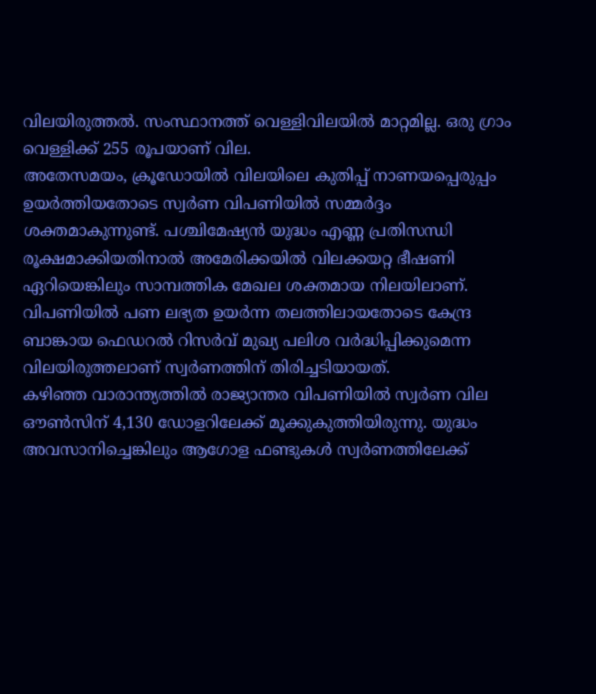വിലയിരുത്തൽ. സംസ്ഥാനത്ത് വെള്ളിവിലയിൽ മാറ്റമില്ല. ഒരു ഗ്രാം വെള്ളിക്ക് 255 രൂപയാണ് വില.
അതേസമയം, ക്രൂഡോയിൽ വിലയിലെ കുതിപ്പ് നാണയപ്പെരുപ്പം ഉയർത്തിയതോടെ സ്വർണ വിപണിയിൽ സമ്മർദ്ദം ശക്തമാകുന്നുണ്ട്. പശ്ചിമേഷ്യൻ യുദ്ധം എണ്ണ പ്രതിസന്ധി രൂക്ഷമാക്കിയതിനാൽ അമേരിക്കയിൽ വിലക്കയറ്റ ഭീഷണി ഏറിയെങ്കിലും സാമ്പത്തിക മേഖല ശക്തമായ നിലയിലാണ്. വിപണിയിൽ പണ ലഭ്യത ഉയർന്ന തലത്തിലായതോടെ കേന്ദ്ര ബാങ്കായ ഫെഡറൽ റിസർവ് മുഖ്യ പലിശ വർദ്ധിപ്പിക്കുമെന്ന വിലയിരുത്തലാണ് സ്വർണത്തിന് തിരിച്ചടിയായത്.
കഴിഞ്ഞ വാരാന്ത്യത്തിൽ രാജ്യാന്തര വിപണിയിൽ സ്വർണ വില ഔൺസിന് 4,130 ഡോളറിലേക്ക് മൂക്കുകുത്തിയിരുന്നു. യുദ്ധം അവസാനിച്ചെങ്കിലും ആഗോള ഫണ്ടുകൾ സ്വർണത്തിലേക്ക്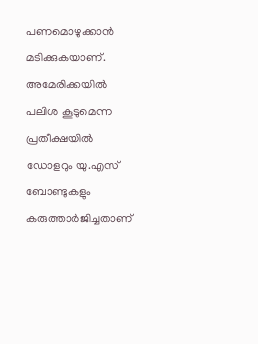പണമൊഴുക്കാൻ മടിക്കുകയാണ്. അമേരിക്കയിൽ പലിശ കൂടുമെന്ന പ്രതീക്ഷയിൽ ഡോളറും യു.എസ് ബോണ്ടുകളും കരുത്താർജിച്ചതാണ്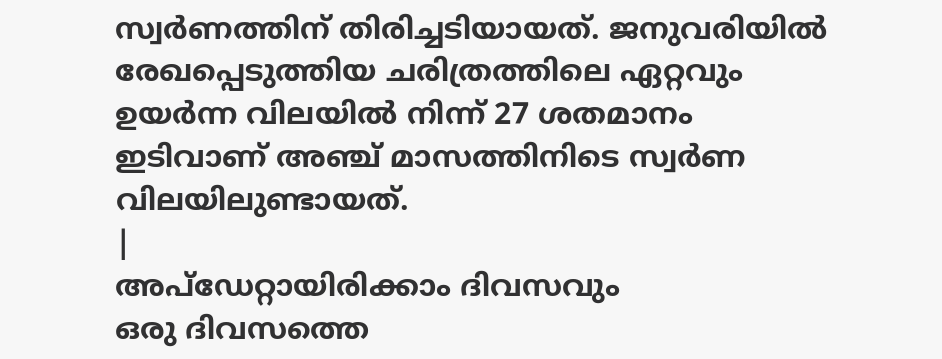സ്വർണത്തിന് തിരിച്ചടിയായത്. ജനുവരിയിൽ രേഖപ്പെടുത്തിയ ചരിത്രത്തിലെ ഏറ്റവും ഉയർന്ന വിലയിൽ നിന്ന് 27 ശതമാനം ഇടിവാണ് അഞ്ച് മാസത്തിനിടെ സ്വർണ വിലയിലുണ്ടായത്.
|
അപ്ഡേറ്റായിരിക്കാം ദിവസവും
ഒരു ദിവസത്തെ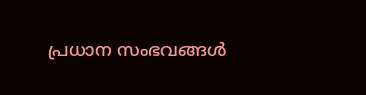പ്രധാന സംഭവങ്ങൾ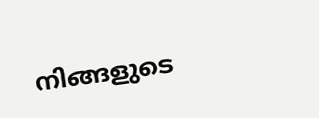നിങ്ങളുടെ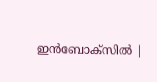ഇൻബോക്സിൽ |